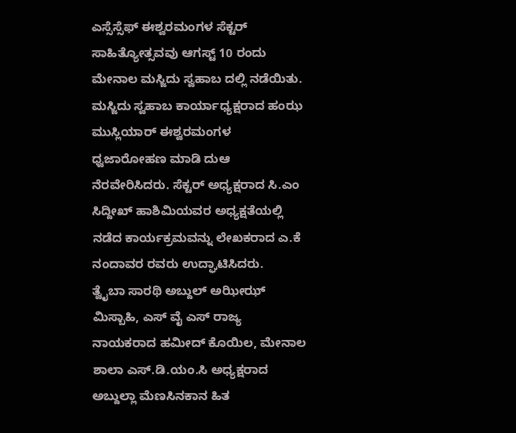ಎಸ್ಸೆಸ್ಸೆಫ್ ಈಶ್ವರಮಂಗಳ ಸೆಕ್ಟರ್ ಸಾಹಿತ್ಯೋತ್ಸವವು ಆಗಸ್ಟ್ 10 ರಂದು ಮೇನಾಲ ಮಸ್ಜಿದು ಸ್ವಹಾಬ ದಲ್ಲಿ ನಡೆಯಿತು.
ಮಸ್ಜಿದು ಸ್ವಹಾಬ ಕಾರ್ಯಾಧ್ಯಕ್ಷರಾದ ಹಂಝ ಮುಸ್ಲಿಯಾರ್ ಈಶ್ವರಮಂಗಳ ಧ್ವಜಾರೋಹಣ ಮಾಡಿ ದುಆ ನೆರವೇರಿಸಿದರು. ಸೆಕ್ಟರ್ ಅಧ್ಯಕ್ಷರಾದ ಸಿ.ಎಂ ಸಿದ್ದೀಖ್ ಹಾಶಿಮಿಯವರ ಅಧ್ಯಕ್ಷತೆಯಲ್ಲಿ ನಡೆದ ಕಾರ್ಯಕ್ರಮವನ್ನು ಲೇಖಕರಾದ ಎ.ಕೆ ನಂದಾವರ ರವರು ಉದ್ಘಾಟಿಸಿದರು.
ತ್ವೈಬಾ ಸಾರಥಿ ಅಬ್ದುಲ್ ಅಝೀಝ್ ಮಿಸ್ಬಾಹಿ, ಎಸ್ ವೈ ಎಸ್ ರಾಜ್ಯ ನಾಯಕರಾದ ಹಮೀದ್ ಕೊಯಿಲ, ಮೇನಾಲ ಶಾಲಾ ಎಸ್.ಡಿ.ಯಂ.ಸಿ ಅಧ್ಯಕ್ಷರಾದ ಅಬ್ದುಲ್ಲಾ ಮೆಣಸಿನಕಾನ ಹಿತ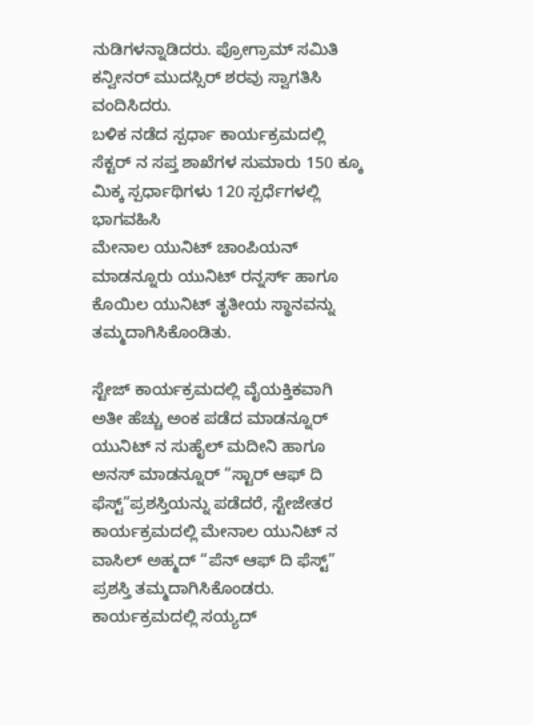ನುಡಿಗಳನ್ನಾಡಿದರು. ಪ್ರೋಗ್ರಾಮ್ ಸಮಿತಿ ಕನ್ವೀನರ್ ಮುದಸ್ಸಿರ್ ಶರವು ಸ್ವಾಗತಿಸಿ ವಂದಿಸಿದರು.
ಬಳಿಕ ನಡೆದ ಸ್ಪರ್ಧಾ ಕಾರ್ಯಕ್ರಮದಲ್ಲಿ ಸೆಕ್ಟರ್ ನ ಸಪ್ತ ಶಾಖೆಗಳ ಸುಮಾರು 150 ಕ್ಕೂ ಮಿಕ್ಕ ಸ್ಪರ್ಧಾಥಿಗಳು 120 ಸ್ಪರ್ಧೆಗಳಲ್ಲಿ ಭಾಗವಹಿಸಿ
ಮೇನಾಲ ಯುನಿಟ್ ಚಾಂಪಿಯನ್ ಮಾಡನ್ನೂರು ಯುನಿಟ್ ರನ್ನರ್ಸ್ ಹಾಗೂ ಕೊಯಿಲ ಯುನಿಟ್ ತೃತೀಯ ಸ್ಥಾನವನ್ನು ತಮ್ಮದಾಗಿಸಿಕೊಂಡಿತು.

ಸ್ಟೇಜ್ ಕಾರ್ಯಕ್ರಮದಲ್ಲಿ ವೈಯಕ್ತಿಕವಾಗಿ ಅತೀ ಹೆಚ್ಚು ಅಂಕ ಪಡೆದ ಮಾಡನ್ನೂರ್ ಯುನಿಟ್ ನ ಸುಹೈಲ್ ಮದೀನಿ ಹಾಗೂ ಅನಸ್ ಮಾಡನ್ನೂರ್ “ಸ್ಟಾರ್ ಆಫ್ ದಿ ಫೆಸ್ಟ್”ಪ್ರಶಸ್ತಿಯನ್ನು ಪಡೆದರೆ, ಸ್ಟೇಜೇತರ ಕಾರ್ಯಕ್ರಮದಲ್ಲಿ ಮೇನಾಲ ಯುನಿಟ್ ನ ವಾಸಿಲ್ ಅಹ್ಮದ್ “ಪೆನ್ ಆಫ್ ದಿ ಫೆಸ್ಟ್” ಪ್ರಶಸ್ತಿ ತಮ್ಮದಾಗಿಸಿಕೊಂಡರು.
ಕಾರ್ಯಕ್ರಮದಲ್ಲಿ ಸಯ್ಯದ್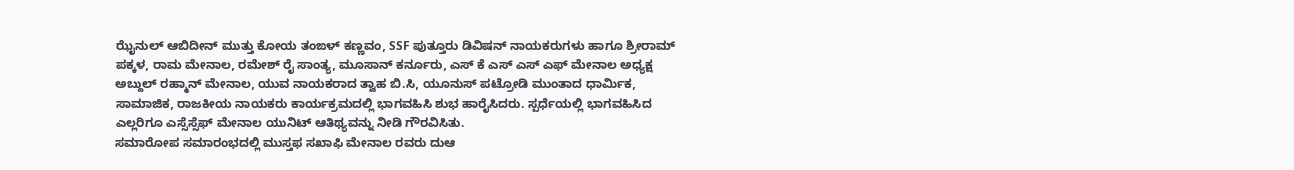ಝೈನುಲ್ ಆಬಿದೀನ್ ಮುತ್ತು ಕೋಯ ತಂಙಳ್ ಕಣ್ಣವಂ, SSF ಪುತ್ತೂರು ಡಿವಿಷನ್ ನಾಯಕರುಗಳು ಹಾಗೂ ಶ್ರೀರಾಮ್ ಪಕ್ಕಳ, ರಾಮ ಮೇನಾಲ, ರಮೇಶ್ ರೈ ಸಾಂತ್ಯ, ಮೂಸಾನ್ ಕರ್ನೂರು, ಎಸ್ ಕೆ ಎಸ್ ಎಸ್ ಎಫ್ ಮೇನಾಲ ಅಧ್ಯಕ್ಷ ಅಬ್ದುಲ್ ರಹ್ಮಾನ್ ಮೇನಾಲ, ಯುವ ನಾಯಕರಾದ ತ್ವಾಹ ಬಿ.ಸಿ, ಯೂನುಸ್ ಪಟ್ರೋಡಿ ಮುಂತಾದ ಧಾರ್ಮಿಕ, ಸಾಮಾಜಿಕ, ರಾಜಕೀಯ ನಾಯಕರು ಕಾರ್ಯಕ್ರಮದಲ್ಲಿ ಭಾಗವಹಿಸಿ ಶುಭ ಹಾರೈಸಿದರು. ಸ್ಪರ್ಧೆಯಲ್ಲಿ ಭಾಗವಹಿಸಿದ ಎಲ್ಲರಿಗೂ ಎಸ್ಸೆಸ್ಸೆಫ್ ಮೇನಾಲ ಯುನಿಟ್ ಆತಿಥ್ಯವನ್ನು ನೀಡಿ ಗೌರವಿಸಿತು.
ಸಮಾರೋಪ ಸಮಾರಂಭದಲ್ಲಿ ಮುಸ್ತಫ ಸಖಾಫಿ ಮೇನಾಲ ರವರು ದುಆ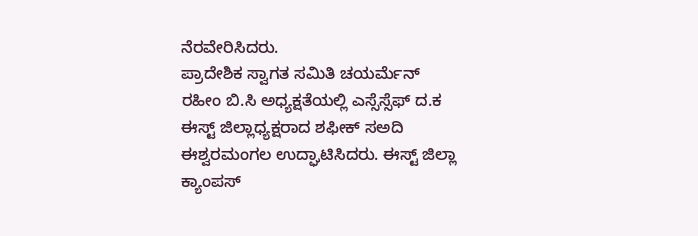ನೆರವೇರಿಸಿದರು.
ಪ್ರಾದೇಶಿಕ ಸ್ವಾಗತ ಸಮಿತಿ ಚಯರ್ಮೆನ್ ರಹೀಂ ಬಿ.ಸಿ ಅಧ್ಯಕ್ಷತೆಯಲ್ಲಿ ಎಸ್ಸೆಸ್ಸೆಫ್ ದ.ಕ ಈಸ್ಟ್ ಜಿಲ್ಲಾಧ್ಯಕ್ಷರಾದ ಶಫೀಕ್ ಸಅದಿ ಈಶ್ವರಮಂಗಲ ಉದ್ಘಾಟಿಸಿದರು. ಈಸ್ಟ್ ಜಿಲ್ಲಾ ಕ್ಯಾಂಪಸ್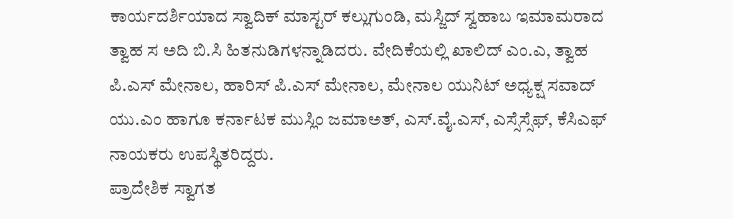ಕಾರ್ಯದರ್ಶಿಯಾದ ಸ್ವಾದಿಕ್ ಮಾಸ್ಟರ್ ಕಲ್ಲುಗುಂಡಿ, ಮಸ್ಜಿದ್ ಸ್ವಹಾಬ ಇಮಾಮರಾದ ತ್ವಾಹ ಸ ಅದಿ ಬಿ.ಸಿ ಹಿತನುಡಿಗಳನ್ನಾಡಿದರು. ವೇದಿಕೆಯಲ್ಲಿ ಖಾಲಿದ್ ಎಂ.ಎ, ತ್ವಾಹ ಪಿ.ಎಸ್ ಮೇನಾಲ, ಹಾರಿಸ್ ಪಿ.ಎಸ್ ಮೇನಾಲ, ಮೇನಾಲ ಯುನಿಟ್ ಅಧ್ಯಕ್ಷ ಸವಾದ್ ಯು.ಎಂ ಹಾಗೂ ಕರ್ನಾಟಕ ಮುಸ್ಲಿಂ ಜಮಾಅತ್, ಎಸ್.ವೈ.ಎಸ್, ಎಸ್ಸೆಸ್ಸೆಫ್, ಕೆಸಿಎಫ್ ನಾಯಕರು ಉಪಸ್ಥಿತರಿದ್ದರು.
ಪ್ರಾದೇಶಿಕ ಸ್ವಾಗತ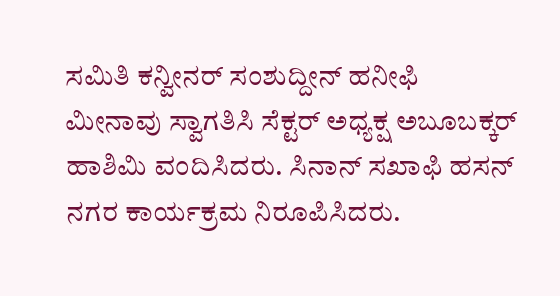ಸಮಿತಿ ಕನ್ವೀನರ್ ಸಂಶುದ್ದೀನ್ ಹನೀಫಿ ಮೀನಾವು ಸ್ವಾಗತಿಸಿ ಸೆಕ್ಟರ್ ಅಧ್ಯಕ್ಷ ಅಬೂಬಕ್ಕರ್ ಹಾಶಿಮಿ ವಂದಿಸಿದರು. ಸಿನಾನ್ ಸಖಾಫಿ ಹಸನ್ ನಗರ ಕಾರ್ಯಕ್ರಮ ನಿರೂಪಿಸಿದರು.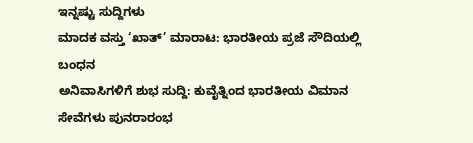ಇನ್ನಷ್ಟು ಸುದ್ದಿಗಳು
ಮಾದಕ ವಸ್ತು ‘ಖಾತ್’ ಮಾರಾಟ: ಭಾರತೀಯ ಪ್ರಜೆ ಸೌದಿಯಲ್ಲಿ ಬಂಧನ
ಅನಿವಾಸಿಗಳಿಗೆ ಶುಭ ಸುದ್ದಿ: ಕುವೈತ್ನಿಂದ ಭಾರತೀಯ ವಿಮಾನ ಸೇವೆಗಳು ಪುನರಾರಂಭ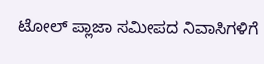ಟೋಲ್ ಪ್ಲಾಜಾ ಸಮೀಪದ ನಿವಾಸಿಗಳಿಗೆ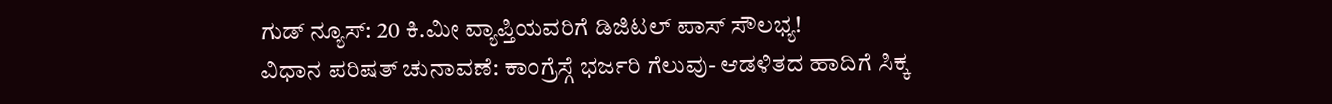ಗುಡ್ ನ್ಯೂಸ್: 20 ಕಿ.ಮೀ ವ್ಯಾಪ್ತಿಯವರಿಗೆ ಡಿಜಿಟಲ್ ಪಾಸ್ ಸೌಲಭ್ಯ!
ವಿಧಾನ ಪರಿಷತ್ ಚುನಾವಣೆ: ಕಾಂಗ್ರೆಸ್ಗೆ ಭರ್ಜರಿ ಗೆಲುವು- ಆಡಳಿತದ ಹಾದಿಗೆ ಸಿಕ್ಕ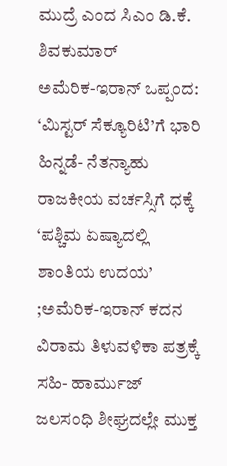ಮುದ್ರೆ ಎಂದ ಸಿಎಂ ಡಿ.ಕೆ. ಶಿವಕುಮಾರ್
ಅಮೆರಿಕ-ಇರಾನ್ ಒಪ್ಪಂದ: ‘ಮಿಸ್ಟರ್ ಸೆಕ್ಯೂರಿಟಿ’ಗೆ ಭಾರಿ ಹಿನ್ನಡೆ- ನೆತನ್ಯಾಹು ರಾಜಕೀಯ ವರ್ಚಸ್ಸಿಗೆ ಧಕ್ಕೆ
‘ಪಶ್ಚಿಮ ಏಷ್ಯಾದಲ್ಲಿ ಶಾಂತಿಯ ಉದಯ’ ;ಅಮೆರಿಕ-ಇರಾನ್ ಕದನ ವಿರಾಮ ತಿಳುವಳಿಕಾ ಪತ್ರಕ್ಕೆ ಸಹಿ- ಹಾರ್ಮುಜ್ ಜಲಸಂಧಿ ಶೀಘ್ರದಲ್ಲೇ ಮುಕ್ತ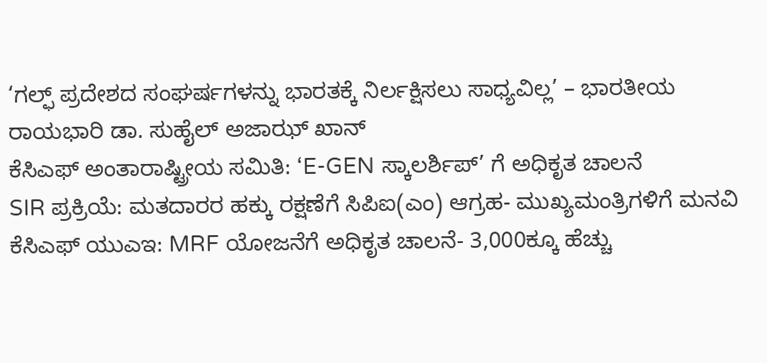‘ಗಲ್ಫ್ ಪ್ರದೇಶದ ಸಂಘರ್ಷಗಳನ್ನು ಭಾರತಕ್ಕೆ ನಿರ್ಲಕ್ಷಿಸಲು ಸಾಧ್ಯವಿಲ್ಲ’ – ಭಾರತೀಯ ರಾಯಭಾರಿ ಡಾ. ಸುಹೈಲ್ ಅಜಾಝ್ ಖಾನ್
ಕೆಸಿಎಫ್ ಅಂತಾರಾಷ್ಟ್ರೀಯ ಸಮಿತಿ: ‘E-GEN ಸ್ಕಾಲರ್ಶಿಪ್’ ಗೆ ಅಧಿಕೃತ ಚಾಲನೆ
SIR ಪ್ರಕ್ರಿಯೆ: ಮತದಾರರ ಹಕ್ಕು ರಕ್ಷಣೆಗೆ ಸಿಪಿಐ(ಎಂ) ಆಗ್ರಹ- ಮುಖ್ಯಮಂತ್ರಿಗಳಿಗೆ ಮನವಿ
ಕೆಸಿಎಫ್ ಯುಎಇ: MRF ಯೋಜನೆಗೆ ಅಧಿಕೃತ ಚಾಲನೆ- 3,000ಕ್ಕೂ ಹೆಚ್ಚು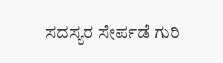ಸದಸ್ಯರ ಸೇರ್ಪಡೆ ಗುರಿ